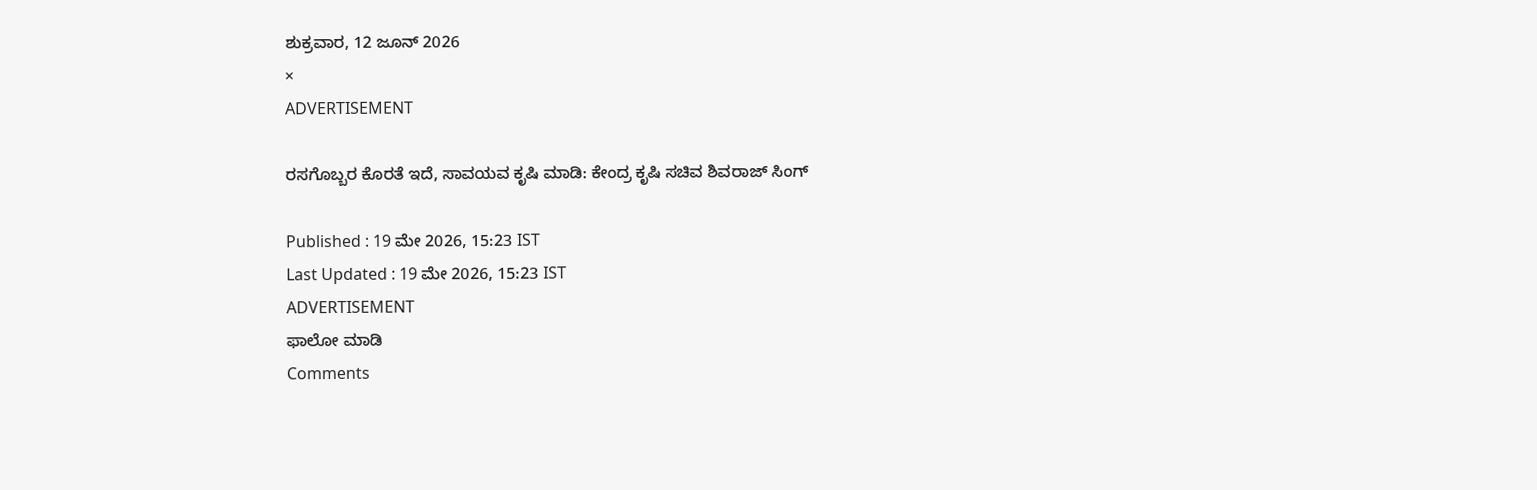ಶುಕ್ರವಾರ, 12 ಜೂನ್ 2026
×
ADVERTISEMENT

ರಸಗೊಬ್ಬರ ಕೊರತೆ ಇದೆ, ಸಾವಯವ ಕೃಷಿ ಮಾಡಿ: ಕೇಂದ್ರ ಕೃಷಿ ಸಚಿವ ಶಿವರಾಜ್‌ ಸಿಂಗ್

Published : 19 ಮೇ 2026, 15:23 IST
Last Updated : 19 ಮೇ 2026, 15:23 IST
ADVERTISEMENT
ಫಾಲೋ ಮಾಡಿ
Comments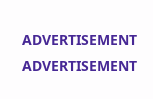ADVERTISEMENT
ADVERTISEMENT